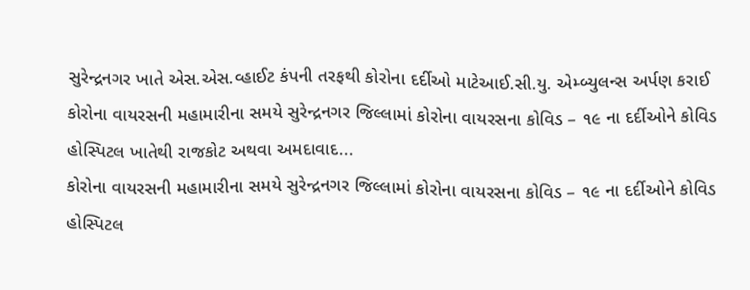સુરેન્દ્રનગર ખાતે એસ.એસ.વ્હાઈટ કંપની તરફથી કોરોના દર્દીઓ માટેઆઈ.સી.યુ. એમ્બ્યુલન્સ અર્પણ કરાઈ
કોરોના વાયરસની મહામારીના સમયે સુરેન્દ્રનગર જિલ્લામાં કોરોના વાયરસના કોવિડ – ૧૯ ના દર્દીઓને કોવિડ હોસ્પિટલ ખાતેથી રાજકોટ અથવા અમદાવાદ...
કોરોના વાયરસની મહામારીના સમયે સુરેન્દ્રનગર જિલ્લામાં કોરોના વાયરસના કોવિડ – ૧૯ ના દર્દીઓને કોવિડ હોસ્પિટલ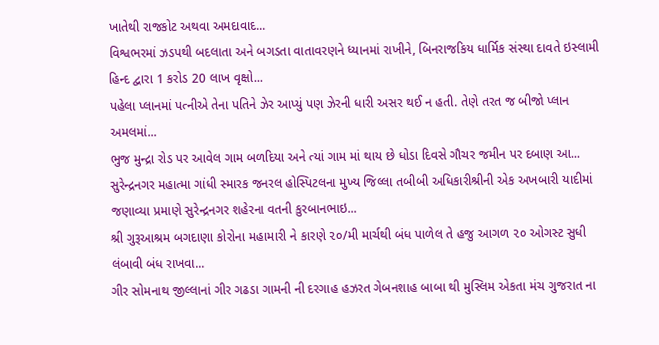ખાતેથી રાજકોટ અથવા અમદાવાદ...
વિશ્વભરમાં ઝડપથી બદલાતા અને બગડતા વાતાવરણને ધ્યાનમાં રાખીને, બિનરાજકિય ધાર્મિક સંસ્થા દાવતે ઇસ્લામી હિન્દ દ્વારા 1 કરોડ 20 લાખ વૃક્ષો...
પહેલા પ્લાનમાં પત્નીએ તેના પતિને ઝેર આપ્યું પણ ઝેરની ધારી અસર થઈ ન હતી. તેણે તરત જ બીજો પ્લાન અમલમાં...
ભુજ મુન્દ્રા રોડ પર આવેલ ગામ બળદિયા અને ત્યાં ગામ માં થાય છે ધોડા દિવસે ગૌચર જમીન પર દબાણ આ...
સુરેન્દ્રનગર મહાત્મા ગાંધી સ્મારક જનરલ હોસ્પિટલના મુખ્ય જિલ્લા તબીબી અધિકારીશ્રીની એક અખબારી યાદીમાં જણાવ્યા પ્રમાણે સુરેન્દ્રનગર શહેરના વતની કુરબાનભાઇ...
શ્રી ગુરૂઆશ્રમ બગદાણા કોરોના મહામારી ને કારણે ૨૦/મી માર્ચથી બંધ પાળેલ તે હજુ આગળ ૨૦ ઓગસ્ટ સુધી લંબાવી બંધ રાખવા...
ગીર સોમનાથ જીલ્લાનાં ગીર ગઢડા ગામની ની દરગાહ હઝરત ગેબનશાહ બાબા થી મુસ્લિમ એકતા મંચ ગુજરાત ના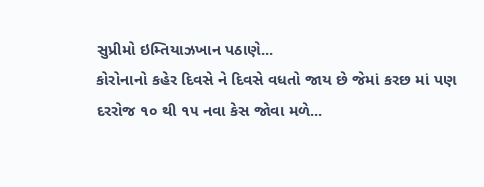સુપ્રીમો ઇમ્તિયાઝખાન પઠાણે...
કોરોનાનો કહેર દિવસે ને દિવસે વધતો જાય છે જેમાં કરછ માં પણ દરરોજ ૧૦ થી ૧૫ નવા કેસ જોવા મળે...